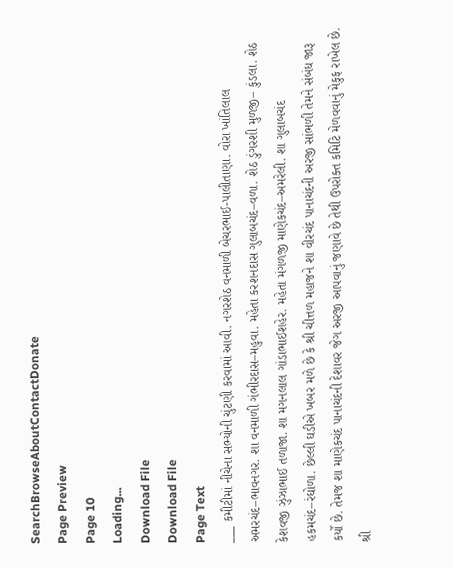SearchBrowseAboutContactDonate
Page Preview
Page 10
Loading...
Download File
Download File
Page Text
___ કમીટીમાં નીચેના સભ્યોની ચુંટણી કરવામાં આવી. નગરશેઠ વનમાળી બેચરભાઈ-પાલીતાણા. વોરા ખાંતિલાલ અમરચંદ–ભાવનગર. શા વનમાળી ગંભીરદાસ–મહુવા. મહેતા કરશનદાસ ગુલાબચંદ–વળા. શેઠ ડુંગરશી મુળજી– કુંડલા. શેઠ કેશવજી ઝુંઝાભાઈ તળાજા. શા મગનલાલ ગાંડાભાઈશહેર. મહેતા મંગળજી માણેકચંદ–અમરેલી. શા ગુલાબચંદ હકમચંદ–રંઘોળા. છેલ્લી ઘડીએ ખબર મળે છે કે શ્રી ચીત્તળ મહાજને શા વીરચંદ પાનાચંદની અરજી સાંભળી તેમને સંબંધ જારૂ કર્યો છે. તેમજ શા માણેકચંદ પાનાચંદની દેશાવર જેગ અરજી આપવાનું જણાવે છે તેથી ઉપરોક્ત કમિટિ મેળવવાનું મેકુફ રાખેલ છે. શ્રી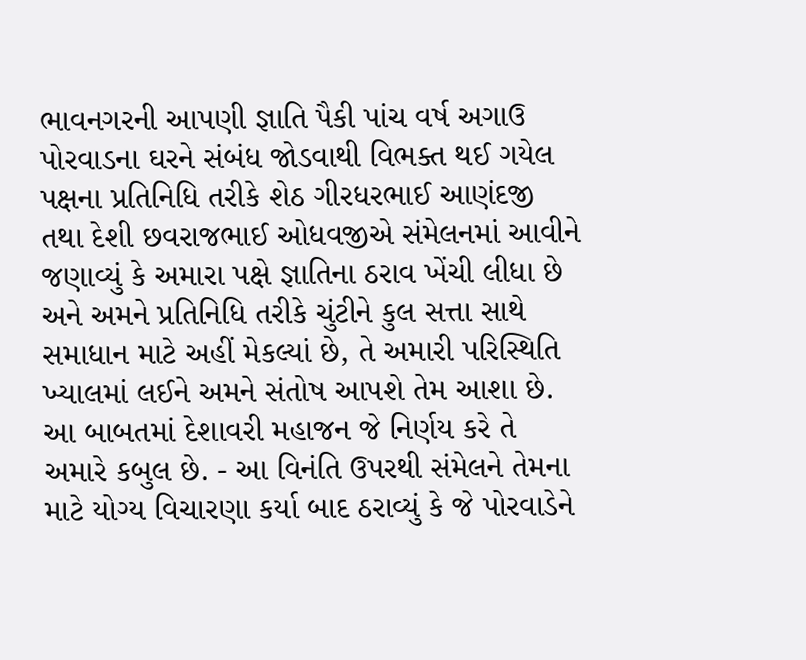ભાવનગરની આપણી જ્ઞાતિ પૈકી પાંચ વર્ષ અગાઉ પોરવાડના ઘરને સંબંધ જોડવાથી વિભક્ત થઈ ગયેલ પક્ષના પ્રતિનિધિ તરીકે શેઠ ગીરધરભાઈ આણંદજી તથા દેશી છવરાજભાઈ ઓધવજીએ સંમેલનમાં આવીને જણાવ્યું કે અમારા પક્ષે જ્ઞાતિના ઠરાવ ખેંચી લીધા છે અને અમને પ્રતિનિધિ તરીકે ચુંટીને કુલ સત્તા સાથે સમાધાન માટે અહીં મેકલ્યાં છે, તે અમારી પરિસ્થિતિ ખ્યાલમાં લઈને અમને સંતોષ આપશે તેમ આશા છે. આ બાબતમાં દેશાવરી મહાજન જે નિર્ણય કરે તે અમારે કબુલ છે. - આ વિનંતિ ઉપરથી સંમેલને તેમના માટે યોગ્ય વિચારણા કર્યા બાદ ઠરાવ્યું કે જે પોરવાડેને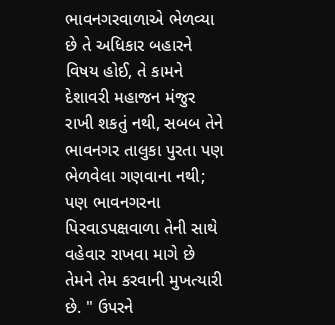ભાવનગરવાળાએ ભેળવ્યા છે તે અધિકાર બહારને વિષય હોઈ, તે કામને દેશાવરી મહાજન મંજુર રાખી શકતું નથી, સબબ તેને ભાવનગર તાલુકા પુરતા પણ ભેળવેલા ગણવાના નથી; પણ ભાવનગરના પિરવાડપક્ષવાળા તેની સાથે વહેવાર રાખવા માગે છે તેમને તેમ કરવાની મુખત્યારી છે. " ઉપરને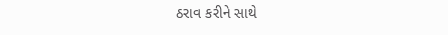ઠરાવ કરીને સાથે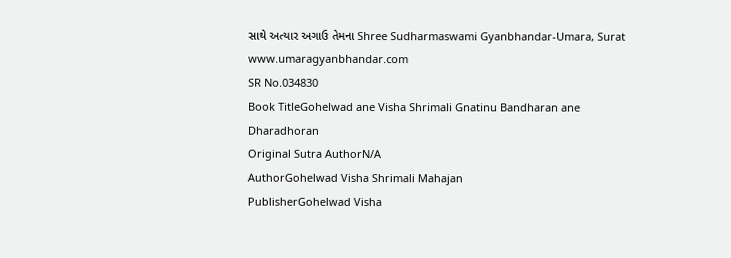સાથે અત્યાર અગાઉ તેમના Shree Sudharmaswami Gyanbhandar-Umara, Surat www.umaragyanbhandar.com
SR No.034830
Book TitleGohelwad ane Visha Shrimali Gnatinu Bandharan ane Dharadhoran
Original Sutra AuthorN/A
AuthorGohelwad Visha Shrimali Mahajan
PublisherGohelwad Visha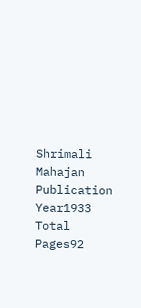Shrimali Mahajan
Publication Year1933
Total Pages92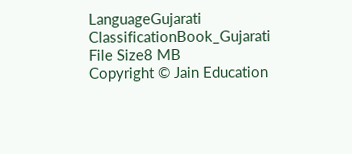LanguageGujarati
ClassificationBook_Gujarati
File Size8 MB
Copyright © Jain Education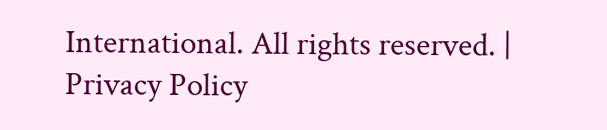International. All rights reserved. | Privacy Policy